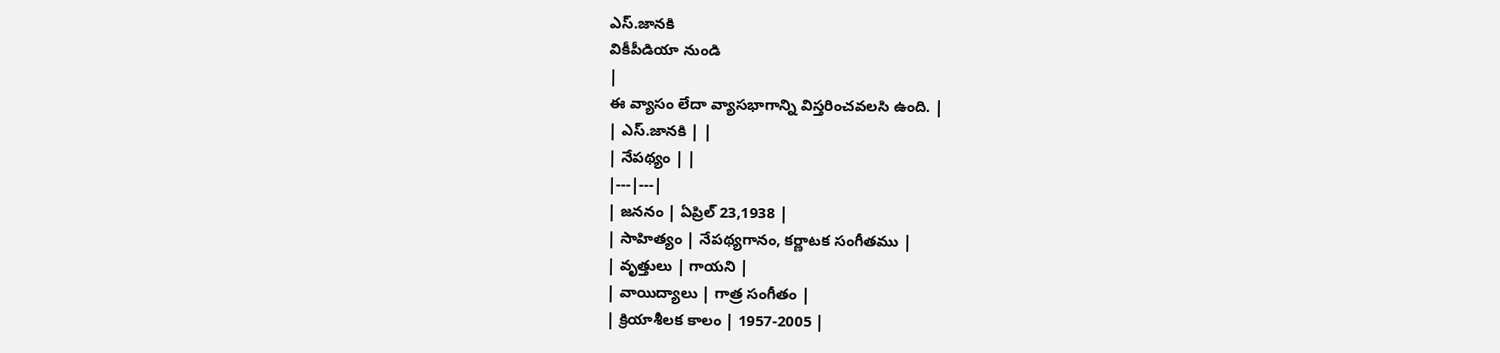ఎస్.జానకి
వికీపీడియా నుండి
|
ఈ వ్యాసం లేదా వ్యాసభాగాన్ని విస్తరించవలసి ఉంది. |
| ఎస్.జానకి | |
| నేపథ్యం | |
|---|---|
| జననం | ఏప్రిల్ 23,1938 |
| సాహిత్యం | నేపథ్యగానం, కర్ణాటక సంగీతము |
| వృత్తులు | గాయని |
| వాయిద్యాలు | గాత్ర సంగీతం |
| క్రియాశీలక కాలం | 1957-2005 |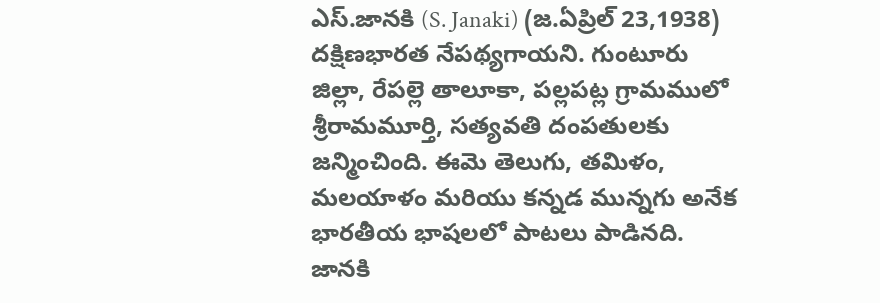ఎస్.జానకి (S. Janaki) (జ.ఏప్రిల్ 23,1938) దక్షిణభారత నేపథ్యగాయని. గుంటూరు జిల్లా, రేపల్లె తాలూకా, పల్లపట్ల గ్రామములో శ్రీరామమూర్తి, సత్యవతి దంపతులకు జన్మించింది. ఈమె తెలుగు, తమిళం, మలయాళం మరియు కన్నడ మున్నగు అనేక భారతీయ భాషలలో పాటలు పాడినది. జానకి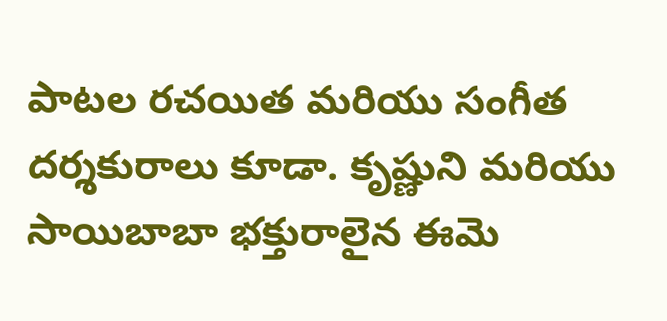పాటల రచయిత మరియు సంగీత దర్శకురాలు కూడా. కృష్ణుని మరియు సాయిబాబా భక్తురాలైన ఈమె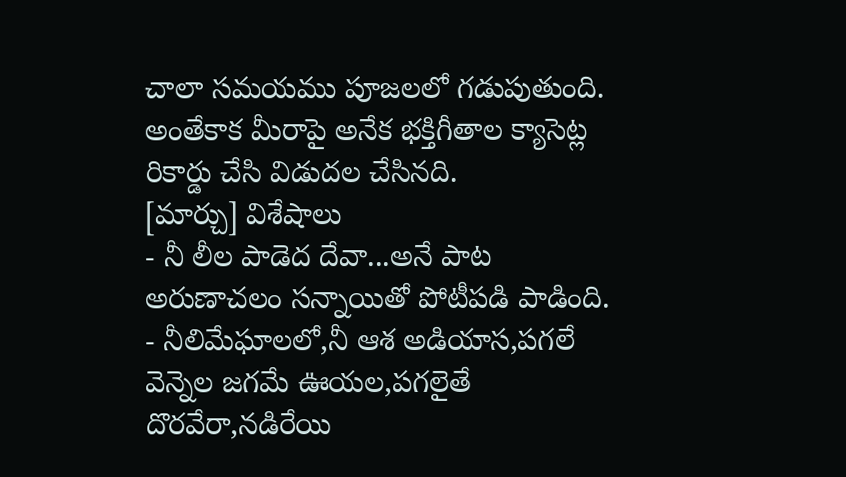చాలా సమయము పూజలలో గడుపుతుంది. అంతేకాక మీరాపై అనేక భక్తిగీతాల క్యాసెట్ల రికార్డు చేసి విడుదల చేసినది.
[మార్చు] విశేషాలు
- నీ లీల పాడెద దేవా...అనే పాట అరుణాచలం సన్నాయితో పోటీపడి పాడింది.
- నీలిమేఘాలలో,నీ ఆశ అడియాస,పగలే వెన్నెల జగమే ఊయల,పగలైతే దొరవేరా,నడిరేయి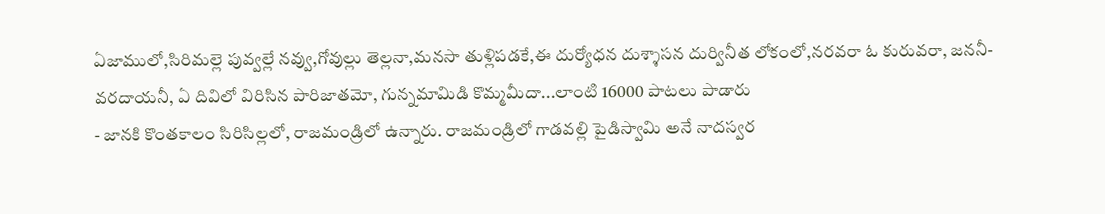ఏజాములో,సిరిమల్లె పువ్వల్లే నవ్వు,గోవుల్లు తెల్లనా,మనసా తుళ్లిపడకే,ఈ దుర్యోధన దుశ్శాసన దుర్వినీత లోకంలో,నరవరా ఓ కురువరా, జననీ-వరదాయనీ, ఏ దివిలో విరిసిన పారిజాతమో, గున్నమామిడి కొమ్మమీదా...లాంటి 16000 పాటలు పాడారు
- జానకి కొంతకాలం సిరిసిల్లలో, రాజమండ్రిలో ఉన్నారు. రాజమండ్రిలో గాడవల్లి పైడిస్వామి అనే నాదస్వర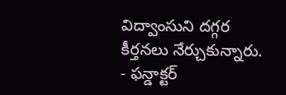విద్వాంసుని దగ్గర కీర్తనలు నేర్చుకున్నారు.
- ఫన్డాక్టర్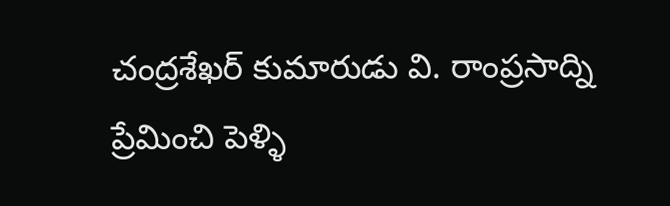చంద్రశేఖర్ కుమారుడు వి. రాంప్రసాద్ని ప్రేమించి పెళ్ళి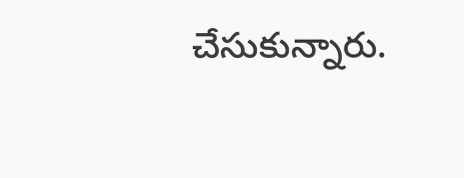చేసుకున్నారు.